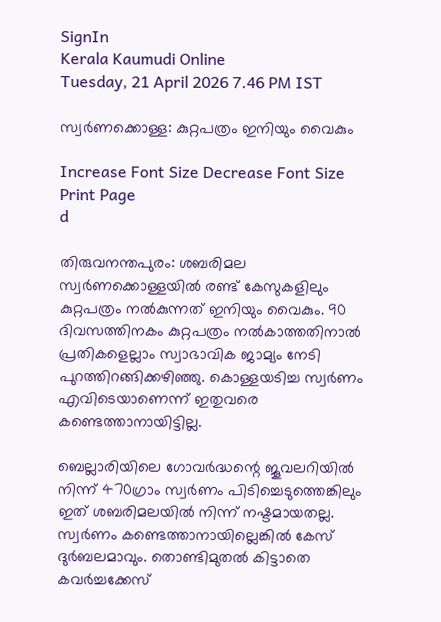SignIn
Kerala Kaumudi Online
Tuesday, 21 April 2026 7.46 PM IST

സ്വർണക്കൊള്ള: കുറ്റപത്രം ഇനിയും വൈകും

Increase Font Size Decrease Font Size Print Page
d

തിരുവനന്തപുരം: ശബരിമല സ്വർണക്കൊള്ളയിൽ രണ്ട് കേസുകളിലും കുറ്റപത്രം നൽകുന്നത് ഇനിയും വൈകും. 90 ദിവസത്തിനകം കുറ്റപത്രം നൽകാത്തതിനാൽ പ്രതികളെല്ലാം സ്വാഭാവിക ജാമ്യം നേടി പുറത്തിറങ്ങിക്കഴിഞ്ഞു. കൊള്ളയടിച്ച സ്വർണം എവിടെയാണെന്ന് ഇതുവരെ കണ്ടെത്താനായിട്ടില്ല.

ബെല്ലാരിയിലെ ഗോവർദ്ധന്റെ ജൂവലറിയിൽ നിന്ന് 470ഗ്രാം സ്വർണം പിടിച്ചെടുത്തെങ്കിലും ഇത് ശബരിമലയിൽ നിന്ന് നഷ്ടമായതല്ല. സ്വർണം കണ്ടെത്താനായില്ലെങ്കിൽ കേസ് ദുർബലമാവും. തൊണ്ടിമുതൽ കിട്ടാതെ കവർച്ചക്കേസ്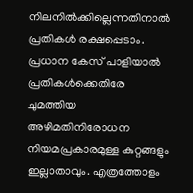നിലനിൽക്കില്ലെന്നതിനാൽ പ്രതികൾ രക്ഷപ്പെടാം. പ്രധാന കേസ് പാളിയാൽ പ്രതികൾക്കെതിരേ ചുമത്തിയ അഴിമതിനിരോധന നിയമപ്രകാരമുള്ള കുറ്റങ്ങളും ഇല്ലാതാവും. എത്രത്തോളം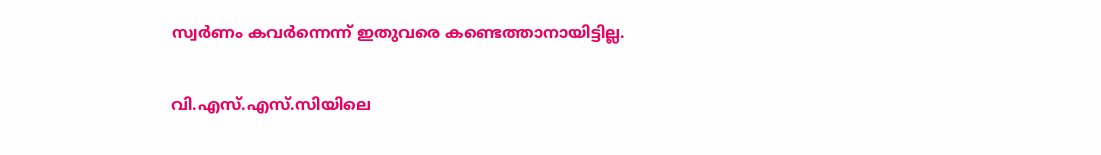സ്വർണം കവർന്നെന്ന് ഇതുവരെ കണ്ടെത്താനായിട്ടില്ല.

വി.എസ്.എസ്.സിയിലെ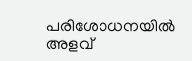പരിശോധനയിൽ അളവ്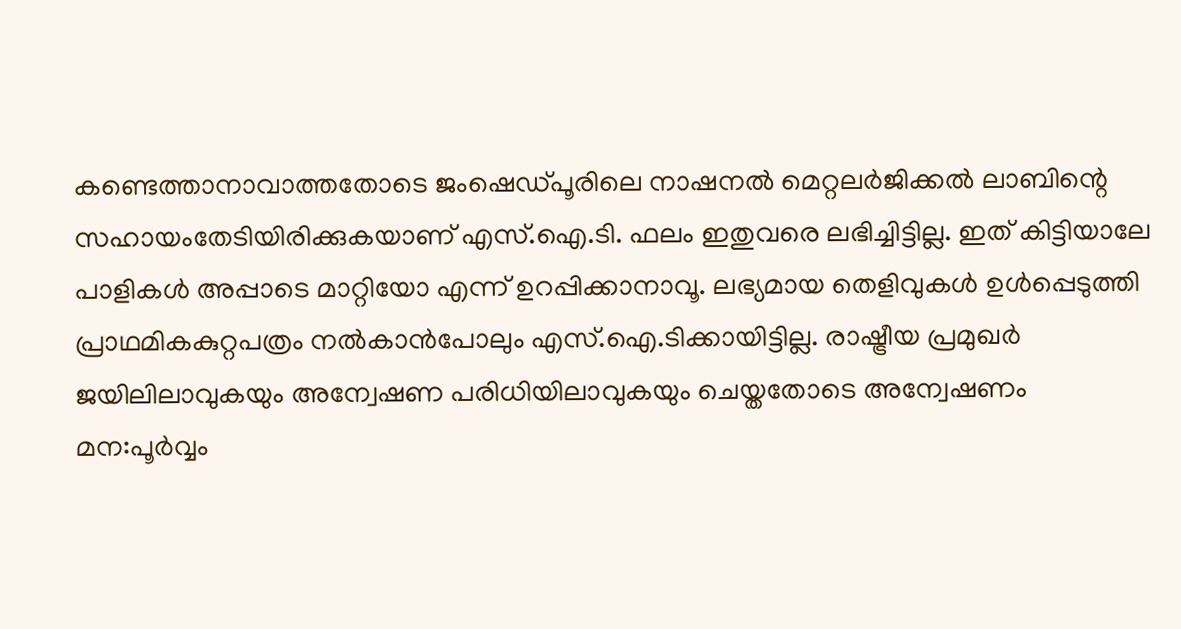കണ്ടെത്താനാവാത്തതോടെ ജംഷെഡ്പൂരിലെ നാഷനൽ മെറ്റലർജിക്കൽ ലാബിന്റെ സഹായംതേടിയിരിക്കുകയാണ് എസ്.ഐ.ടി. ഫലം ഇതുവരെ ലഭിച്ചിട്ടില്ല. ഇത് കിട്ടിയാലേ പാളികൾ അപ്പാടെ മാറ്റിയോ എന്ന് ഉറപ്പിക്കാനാവൂ. ലഭ്യമായ തെളിവുകൾ ഉൾപ്പെടുത്തി പ്രാഥമികകുറ്റപത്രം നൽകാൻപോലും എസ്.ഐ.ടിക്കായിട്ടില്ല. രാഷ്ട്രീയ പ്രമുഖർ ജയിലിലാവുകയും അന്വേഷണ പരിധിയിലാവുകയും ചെയ്തതോടെ അന്വേഷണം മന:പൂർവ്വം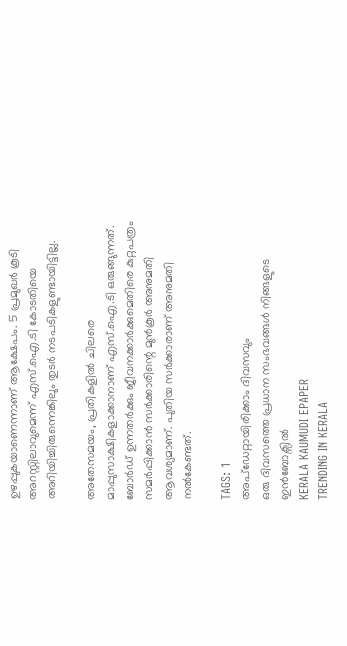ഉഴപ്പുകയാണെന്നാണ് ആക്ഷേപം. 5 പ്രമുഖർ കൂടി അറസ്റ്റിലാവുമെന്ന് എസ്.ഐ.ടി കോടതിയെ അറിയിച്ചിരുന്നെങ്കിലും തുടർ നടപടികളുണ്ടായിട്ടില്ല.

അതേസമയം, പ്രതികളിൽ ചിലരെ മാപ്പുസാക്ഷികളാക്കാനാണ് എസ്.ഐ.ടി ഒരുങ്ങുന്നത്. ബോർഡ് ഉന്നതർക്കും ജീവനക്കാർക്കുമെതിരെ കുറ്റപത്രം സമർപ്പിക്കാൻ സർക്കാരിന്റെ മുൻകൂർ അനുമതി ആവശ്യമാണ്. പുതിയ സർക്കാരാണ് അനുമതി നൽകേണ്ടത്.

TAGS: 1
അപ്ഡേറ്റായിരിക്കാം ദിവസവും
ഒരു ദിവസത്തെ പ്രധാന സംഭവങ്ങൾ നിങ്ങളുടെ ഇൻബോക്സിൽ
KERALA KAUMUDI EPAPER
TRENDING IN KERALA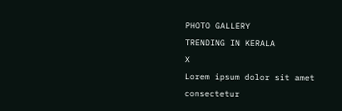PHOTO GALLERY
TRENDING IN KERALA
X
Lorem ipsum dolor sit amet
consectetur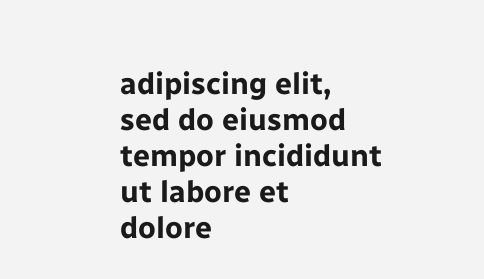adipiscing elit, sed do eiusmod tempor incididunt ut labore et dolore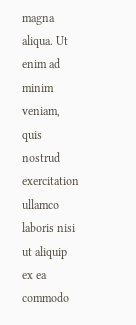magna aliqua. Ut enim ad minim veniam, quis nostrud exercitation ullamco laboris nisi ut aliquip ex ea commodo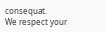consequat.
We respect your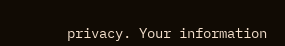privacy. Your information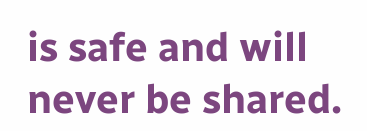is safe and will never be shared.